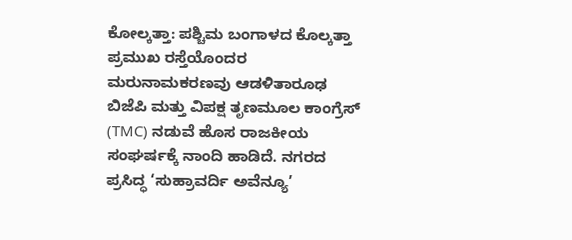ಕೋಲ್ಕತ್ತಾ: ಪಶ್ಚಿಮ ಬಂಗಾಳದ ಕೊಲ್ಕತ್ತಾ ಪ್ರಮುಖ ರಸ್ತೆಯೊಂದರ ಮರುನಾಮಕರಣವು ಆಡಳಿತಾರೂಢ ಬಿಜೆಪಿ ಮತ್ತು ವಿಪಕ್ಷ ತೃಣಮೂಲ ಕಾಂಗ್ರೆಸ್ (TMC) ನಡುವೆ ಹೊಸ ರಾಜಕೀಯ ಸಂಘರ್ಷಕ್ಕೆ ನಾಂದಿ ಹಾಡಿದೆ. ನಗರದ ಪ್ರಸಿದ್ಧ ‘ಸುಹ್ರಾವರ್ದಿ ಅವೆನ್ಯೂ’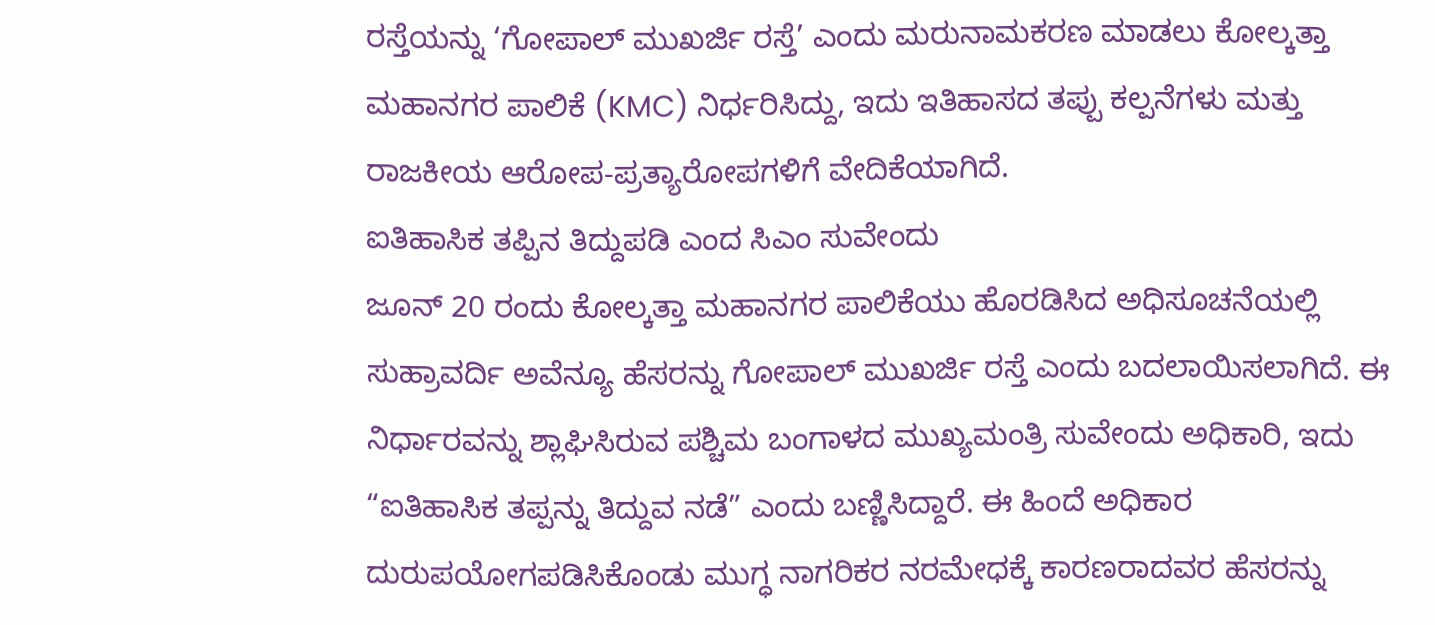ರಸ್ತೆಯನ್ನು ‘ಗೋಪಾಲ್ ಮುಖರ್ಜಿ ರಸ್ತೆ’ ಎಂದು ಮರುನಾಮಕರಣ ಮಾಡಲು ಕೋಲ್ಕತ್ತಾ ಮಹಾನಗರ ಪಾಲಿಕೆ (KMC) ನಿರ್ಧರಿಸಿದ್ದು, ಇದು ಇತಿಹಾಸದ ತಪ್ಪು ಕಲ್ಪನೆಗಳು ಮತ್ತು ರಾಜಕೀಯ ಆರೋಪ-ಪ್ರತ್ಯಾರೋಪಗಳಿಗೆ ವೇದಿಕೆಯಾಗಿದೆ.
ಐತಿಹಾಸಿಕ ತಪ್ಪಿನ ತಿದ್ದುಪಡಿ ಎಂದ ಸಿಎಂ ಸುವೇಂದು
ಜೂನ್ 20 ರಂದು ಕೋಲ್ಕತ್ತಾ ಮಹಾನಗರ ಪಾಲಿಕೆಯು ಹೊರಡಿಸಿದ ಅಧಿಸೂಚನೆಯಲ್ಲಿ ಸುಹ್ರಾವರ್ದಿ ಅವೆನ್ಯೂ ಹೆಸರನ್ನು ಗೋಪಾಲ್ ಮುಖರ್ಜಿ ರಸ್ತೆ ಎಂದು ಬದಲಾಯಿಸಲಾಗಿದೆ. ಈ ನಿರ್ಧಾರವನ್ನು ಶ್ಲಾಘಿಸಿರುವ ಪಶ್ಚಿಮ ಬಂಗಾಳದ ಮುಖ್ಯಮಂತ್ರಿ ಸುವೇಂದು ಅಧಿಕಾರಿ, ಇದು “ಐತಿಹಾಸಿಕ ತಪ್ಪನ್ನು ತಿದ್ದುವ ನಡೆ” ಎಂದು ಬಣ್ಣಿಸಿದ್ದಾರೆ. ಈ ಹಿಂದೆ ಅಧಿಕಾರ ದುರುಪಯೋಗಪಡಿಸಿಕೊಂಡು ಮುಗ್ಧ ನಾಗರಿಕರ ನರಮೇಧಕ್ಕೆ ಕಾರಣರಾದವರ ಹೆಸರನ್ನು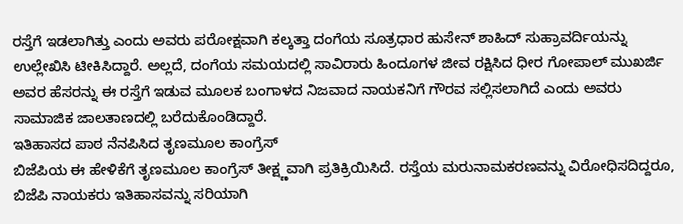ರಸ್ತೆಗೆ ಇಡಲಾಗಿತ್ತು ಎಂದು ಅವರು ಪರೋಕ್ಷವಾಗಿ ಕಲ್ಕತ್ತಾ ದಂಗೆಯ ಸೂತ್ರಧಾರ ಹುಸೇನ್ ಶಾಹಿದ್ ಸುಹ್ರಾವರ್ದಿಯನ್ನು ಉಲ್ಲೇಖಿಸಿ ಟೀಕಿಸಿದ್ದಾರೆ. ಅಲ್ಲದೆ, ದಂಗೆಯ ಸಮಯದಲ್ಲಿ ಸಾವಿರಾರು ಹಿಂದೂಗಳ ಜೀವ ರಕ್ಷಿಸಿದ ಧೀರ ಗೋಪಾಲ್ ಮುಖರ್ಜಿ ಅವರ ಹೆಸರನ್ನು ಈ ರಸ್ತೆಗೆ ಇಡುವ ಮೂಲಕ ಬಂಗಾಳದ ನಿಜವಾದ ನಾಯಕನಿಗೆ ಗೌರವ ಸಲ್ಲಿಸಲಾಗಿದೆ ಎಂದು ಅವರು ಸಾಮಾಜಿಕ ಜಾಲತಾಣದಲ್ಲಿ ಬರೆದುಕೊಂಡಿದ್ದಾರೆ.
ಇತಿಹಾಸದ ಪಾಠ ನೆನಪಿಸಿದ ತೃಣಮೂಲ ಕಾಂಗ್ರೆಸ್
ಬಿಜೆಪಿಯ ಈ ಹೇಳಿಕೆಗೆ ತೃಣಮೂಲ ಕಾಂಗ್ರೆಸ್ ತೀಕ್ಷ್ಣವಾಗಿ ಪ್ರತಿಕ್ರಿಯಿಸಿದೆ. ರಸ್ತೆಯ ಮರುನಾಮಕರಣವನ್ನು ವಿರೋಧಿಸದಿದ್ದರೂ, ಬಿಜೆಪಿ ನಾಯಕರು ಇತಿಹಾಸವನ್ನು ಸರಿಯಾಗಿ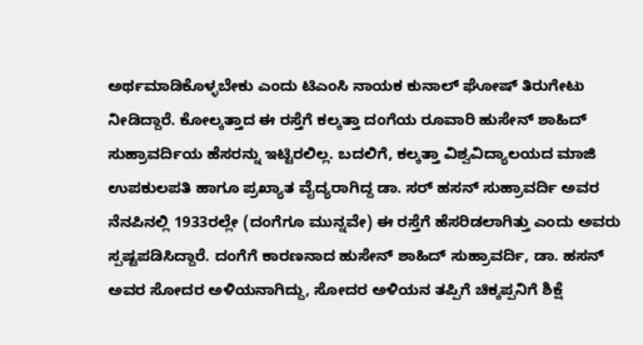ಅರ್ಥಮಾಡಿಕೊಳ್ಳಬೇಕು ಎಂದು ಟಿಎಂಸಿ ನಾಯಕ ಕುನಾಲ್ ಘೋಷ್ ತಿರುಗೇಟು ನೀಡಿದ್ದಾರೆ. ಕೋಲ್ಕತ್ತಾದ ಈ ರಸ್ತೆಗೆ ಕಲ್ಕತ್ತಾ ದಂಗೆಯ ರೂವಾರಿ ಹುಸೇನ್ ಶಾಹಿದ್ ಸುಹ್ರಾವರ್ದಿಯ ಹೆಸರನ್ನು ಇಟ್ಟಿರಲಿಲ್ಲ. ಬದಲಿಗೆ, ಕಲ್ಕತ್ತಾ ವಿಶ್ವವಿದ್ಯಾಲಯದ ಮಾಜಿ ಉಪಕುಲಪತಿ ಹಾಗೂ ಪ್ರಖ್ಯಾತ ವೈದ್ಯರಾಗಿದ್ದ ಡಾ. ಸರ್ ಹಸನ್ ಸುಹ್ರಾವರ್ದಿ ಅವರ ನೆನಪಿನಲ್ಲಿ 1933ರಲ್ಲೇ (ದಂಗೆಗೂ ಮುನ್ನವೇ) ಈ ರಸ್ತೆಗೆ ಹೆಸರಿಡಲಾಗಿತ್ತು ಎಂದು ಅವರು ಸ್ಪಷ್ಟಪಡಿಸಿದ್ದಾರೆ. ದಂಗೆಗೆ ಕಾರಣನಾದ ಹುಸೇನ್ ಶಾಹಿದ್ ಸುಹ್ರಾವರ್ದಿ, ಡಾ. ಹಸನ್ ಅವರ ಸೋದರ ಅಳಿಯನಾಗಿದ್ದು, ಸೋದರ ಅಳಿಯನ ತಪ್ಪಿಗೆ ಚಿಕ್ಕಪ್ಪನಿಗೆ ಶಿಕ್ಷೆ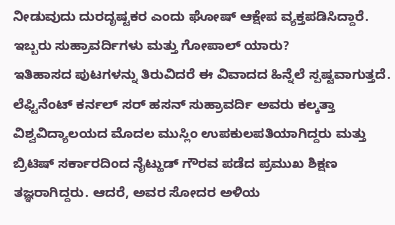ನೀಡುವುದು ದುರದೃಷ್ಟಕರ ಎಂದು ಘೋಷ್ ಆಕ್ಷೇಪ ವ್ಯಕ್ತಪಡಿಸಿದ್ದಾರೆ.
ಇಬ್ಬರು ಸುಹ್ರಾವರ್ದಿಗಳು ಮತ್ತು ಗೋಪಾಲ್ ಯಾರು?
ಇತಿಹಾಸದ ಪುಟಗಳನ್ನು ತಿರುವಿದರೆ ಈ ವಿವಾದದ ಹಿನ್ನೆಲೆ ಸ್ಪಷ್ಟವಾಗುತ್ತದೆ. ಲೆಫ್ಟಿನೆಂಟ್ ಕರ್ನಲ್ ಸರ್ ಹಸನ್ ಸುಹ್ರಾವರ್ದಿ ಅವರು ಕಲ್ಕತ್ತಾ ವಿಶ್ವವಿದ್ಯಾಲಯದ ಮೊದಲ ಮುಸ್ಲಿಂ ಉಪಕುಲಪತಿಯಾಗಿದ್ದರು ಮತ್ತು ಬ್ರಿಟಿಷ್ ಸರ್ಕಾರದಿಂದ ನೈಟ್ಹುಡ್ ಗೌರವ ಪಡೆದ ಪ್ರಮುಖ ಶಿಕ್ಷಣ ತಜ್ಞರಾಗಿದ್ದರು. ಆದರೆ, ಅವರ ಸೋದರ ಅಳಿಯ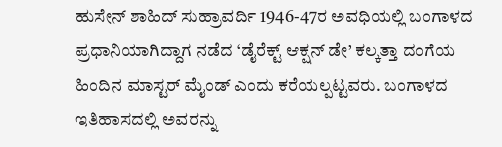ಹುಸೇನ್ ಶಾಹಿದ್ ಸುಹ್ರಾವರ್ದಿ 1946-47ರ ಅವಧಿಯಲ್ಲಿ ಬಂಗಾಳದ ಪ್ರಧಾನಿಯಾಗಿದ್ದಾಗ ನಡೆದ ‘ಡೈರೆಕ್ಟ್ ಆಕ್ಷನ್ ಡೇ’ ಕಲ್ಕತ್ತಾ ದಂಗೆಯ ಹಿಂದಿನ ಮಾಸ್ಟರ್ ಮೈಂಡ್ ಎಂದು ಕರೆಯಲ್ಪಟ್ಟವರು. ಬಂಗಾಳದ ಇತಿಹಾಸದಲ್ಲಿ ಅವರನ್ನು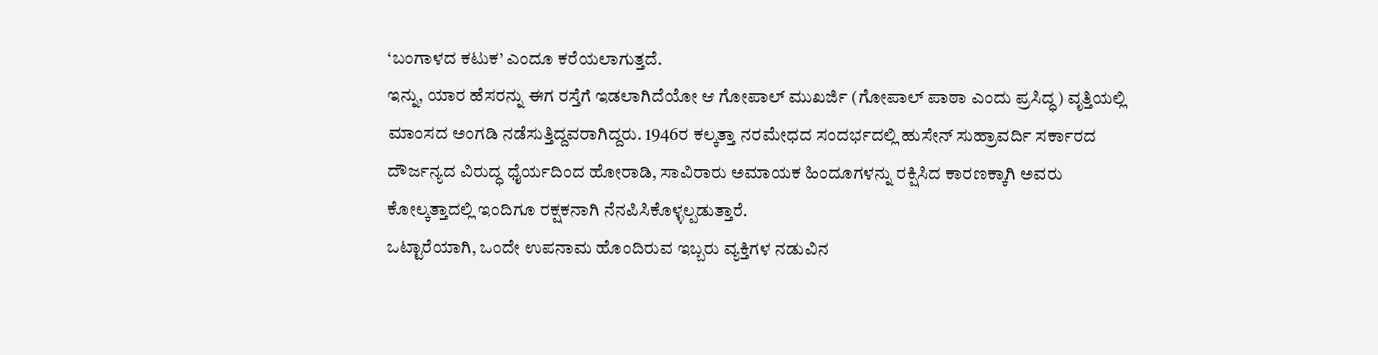‘ಬಂಗಾಳದ ಕಟುಕ’ ಎಂದೂ ಕರೆಯಲಾಗುತ್ತದೆ.
ಇನ್ನು, ಯಾರ ಹೆಸರನ್ನು ಈಗ ರಸ್ತೆಗೆ ಇಡಲಾಗಿದೆಯೋ ಆ ಗೋಪಾಲ್ ಮುಖರ್ಜಿ (ಗೋಪಾಲ್ ಪಾಠಾ ಎಂದು ಪ್ರಸಿದ್ಧ) ವೃತ್ತಿಯಲ್ಲಿ ಮಾಂಸದ ಅಂಗಡಿ ನಡೆಸುತ್ತಿದ್ದವರಾಗಿದ್ದರು. 1946ರ ಕಲ್ಕತ್ತಾ ನರಮೇಧದ ಸಂದರ್ಭದಲ್ಲಿ ಹುಸೇನ್ ಸುಹ್ರಾವರ್ದಿ ಸರ್ಕಾರದ ದೌರ್ಜನ್ಯದ ವಿರುದ್ಧ ಧೈರ್ಯದಿಂದ ಹೋರಾಡಿ, ಸಾವಿರಾರು ಅಮಾಯಕ ಹಿಂದೂಗಳನ್ನು ರಕ್ಷಿಸಿದ ಕಾರಣಕ್ಕಾಗಿ ಅವರು ಕೋಲ್ಕತ್ತಾದಲ್ಲಿ ಇಂದಿಗೂ ರಕ್ಷಕನಾಗಿ ನೆನಪಿಸಿಕೊಳ್ಳಲ್ಪಡುತ್ತಾರೆ.
ಒಟ್ಟಾರೆಯಾಗಿ, ಒಂದೇ ಉಪನಾಮ ಹೊಂದಿರುವ ಇಬ್ಬರು ವ್ಯಕ್ತಿಗಳ ನಡುವಿನ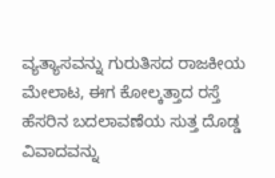ವ್ಯತ್ಯಾಸವನ್ನು ಗುರುತಿಸದ ರಾಜಕೀಯ ಮೇಲಾಟ, ಈಗ ಕೋಲ್ಕತ್ತಾದ ರಸ್ತೆ ಹೆಸರಿನ ಬದಲಾವಣೆಯ ಸುತ್ತ ದೊಡ್ಡ ವಿವಾದವನ್ನು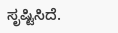ಸೃಷ್ಟಿಸಿದೆ.